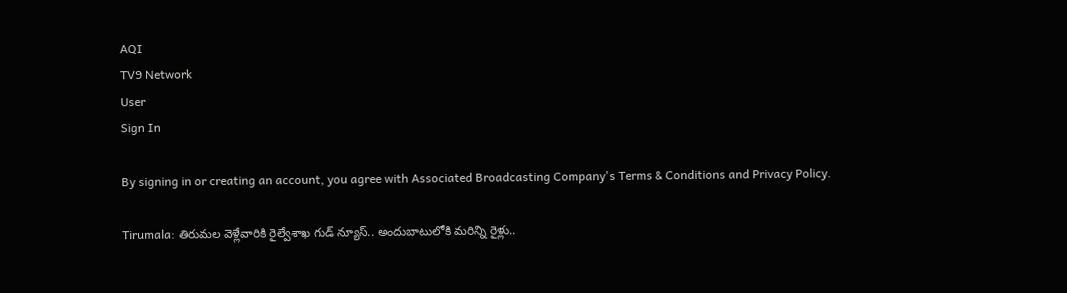AQI
TV9 Network
User
Sign In

By signing in or creating an account, you agree with Associated Broadcasting Company's Terms & Conditions and Privacy Policy.

Tirumala: తిరుమల వెళ్లేవారికి రైల్వేశాఖ గుడ్ న్యూస్.. అందుబాటులోకి మరిన్ని రైళ్లు..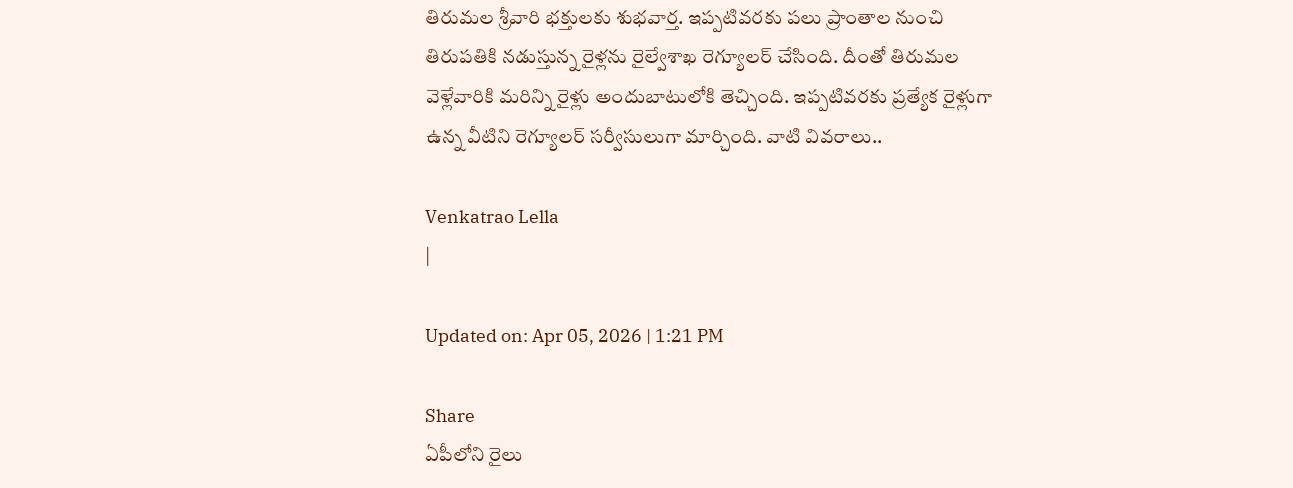తిరుమల శ్రీవారి భక్తులకు శుభవార్త. ఇప్పటివరకు పలు ప్రాంతాల నుంచి తిరుపతికి నడుస్తున్న రైళ్లను రైల్వేశాఖ రెగ్యూలర్ చేసింది. దీంతో తిరుమల వెళ్లేవారికి మరిన్ని రైళ్లు అందుబాటులోకి తెచ్చింది. ఇప్పటివరకు ప్రత్యేక రైళ్లుగా ఉన్న వీటిని రెగ్యూలర్ సర్వీసులుగా మార్చింది. వాటి వివరాలు..

Venkatrao Lella
|

Updated on: Apr 05, 2026 | 1:21 PM

Share
ఏపీలోని రైలు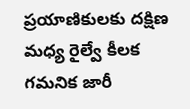ప్రయాణికులకు దక్షిణ మధ్య రైల్వే కీలక గమనిక జారీ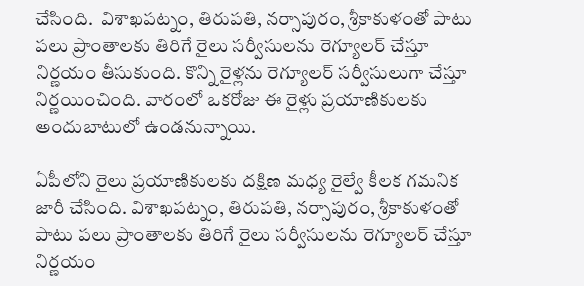చేసింది.  విశాఖపట్నం, తిరుపతి, నర్సాపురం, శ్రీకాకుళంతో పాటు పలు ప్రాంతాలకు తిరిగే రైలు సర్వీసులను రెగ్యూలర్ చేస్తూ నిర్ణయం తీసుకుంది. కొన్ని రైళ్లను రెగ్యూలర్ సర్వీసులుగా చేస్తూ నిర్ణయించింది. వారంలో ఒకరోజు ఈ రైళ్లు ప్రయాణికులకు అందుబాటులో ఉండనున్నాయి.

ఏపీలోని రైలు ప్రయాణికులకు దక్షిణ మధ్య రైల్వే కీలక గమనిక జారీ చేసింది. విశాఖపట్నం, తిరుపతి, నర్సాపురం, శ్రీకాకుళంతో పాటు పలు ప్రాంతాలకు తిరిగే రైలు సర్వీసులను రెగ్యూలర్ చేస్తూ నిర్ణయం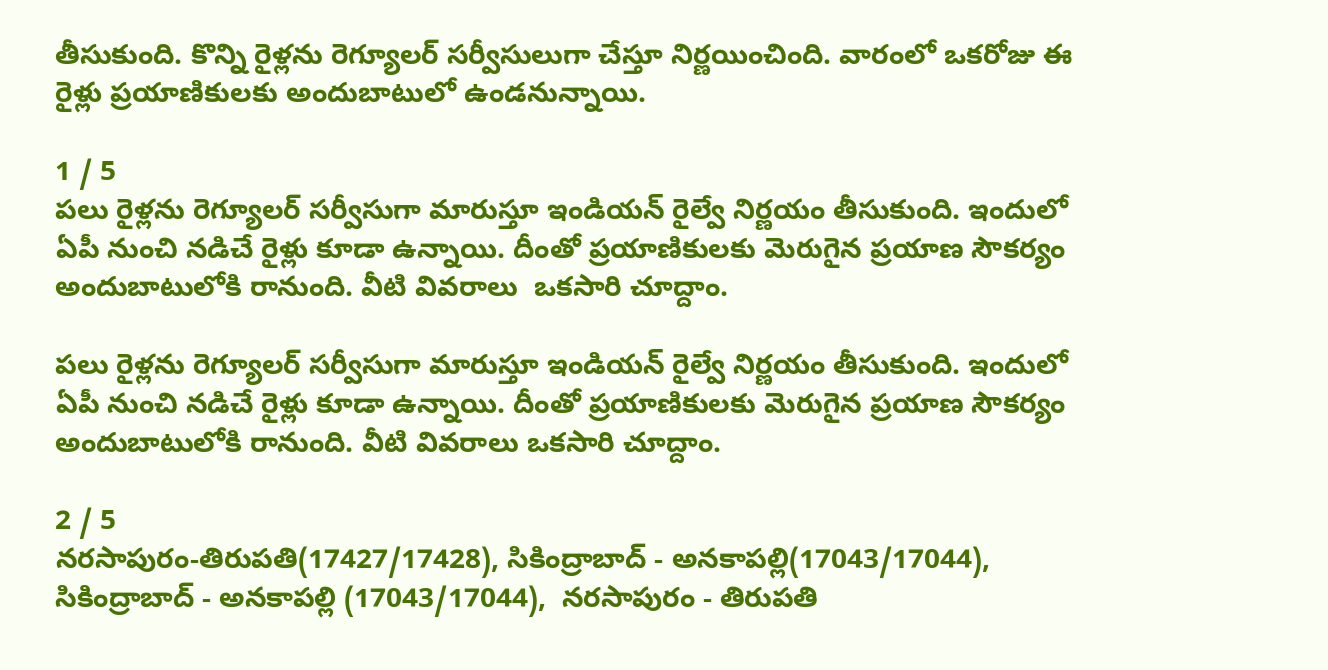తీసుకుంది. కొన్ని రైళ్లను రెగ్యూలర్ సర్వీసులుగా చేస్తూ నిర్ణయించింది. వారంలో ఒకరోజు ఈ రైళ్లు ప్రయాణికులకు అందుబాటులో ఉండనున్నాయి.

1 / 5
పలు రైళ్లను రెగ్యూలర్ సర్వీసుగా మారుస్తూ ఇండియన్ రైల్వే నిర్ణయం తీసుకుంది. ఇందులో ఏపీ నుంచి నడిచే రైళ్లు కూడా ఉన్నాయి. దీంతో ప్రయాణికులకు మెరుగైన ప్రయాణ సౌకర్యం అందుబాటులోకి రానుంది. వీటి వివరాలు  ఒకసారి చూద్దాం.

పలు రైళ్లను రెగ్యూలర్ సర్వీసుగా మారుస్తూ ఇండియన్ రైల్వే నిర్ణయం తీసుకుంది. ఇందులో ఏపీ నుంచి నడిచే రైళ్లు కూడా ఉన్నాయి. దీంతో ప్రయాణికులకు మెరుగైన ప్రయాణ సౌకర్యం అందుబాటులోకి రానుంది. వీటి వివరాలు ఒకసారి చూద్దాం.

2 / 5
నరసాపురం-తిరుపతి(17427/17428), సికింద్రాబాద్ - అనకాపల్లి(17043/17044), సికింద్రాబాద్ - అనకాపల్లి (17043/17044),  నరసాపురం - తిరుపతి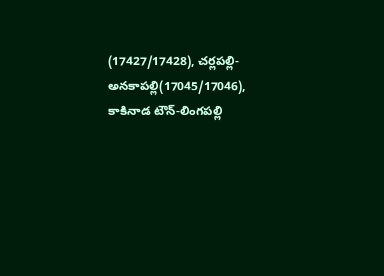(17427/17428), చర్లపల్లి- అనకాపల్లి(17045/17046),  కాకినాడ టౌన్-లింగపల్లి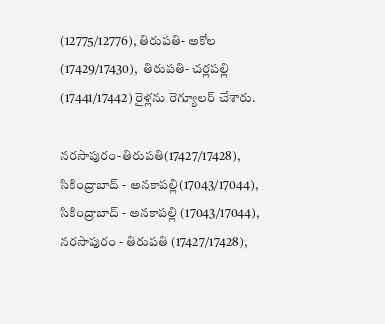(12775/12776), తిరుపతి- అకోల (17429/17430),  తిరుపతి- చర్లపల్లి (17441/17442) రైళ్లను రెగ్యూలర్ చేశారు.

నరసాపురం-తిరుపతి(17427/17428), సికింద్రాబాద్ - అనకాపల్లి(17043/17044), సికింద్రాబాద్ - అనకాపల్లి (17043/17044), నరసాపురం - తిరుపతి (17427/17428),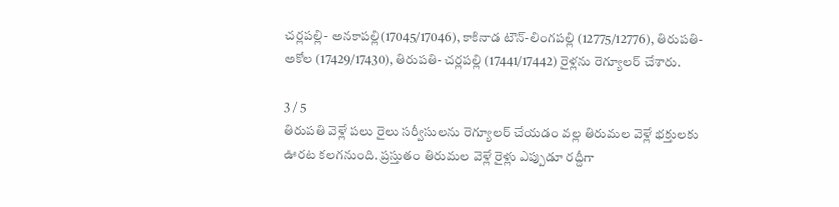చర్లపల్లి- అనకాపల్లి(17045/17046), కాకినాడ టౌన్-లింగపల్లి (12775/12776), తిరుపతి- అకోల (17429/17430), తిరుపతి- చర్లపల్లి (17441/17442) రైళ్లను రెగ్యూలర్ చేశారు.

3 / 5
తిరుపతి వెళ్లే పలు రైలు సర్వీసులను రెగ్యూలర్ చేయడం వల్ల తిరుమల వెళ్లే భక్తులకు ఊరట కలగనుంది. ప్రస్తుతం తిరుమల వెళ్లే రైళ్లు ఎప్పుడూ రద్దీగా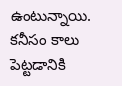ఉంటున్నాయి. కనీసం కాలు పెట్టడానికి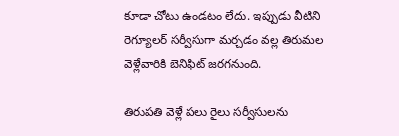కూడా చోటు ఉండటం లేదు. ఇప్పుడు వీటిని రెగ్యూలర్ సర్వీసుగా మర్చడం వల్ల తిరుమల వెళ్లేవారికి బెనిఫిట్ జరగనుంది.

తిరుపతి వెళ్లే పలు రైలు సర్వీసులను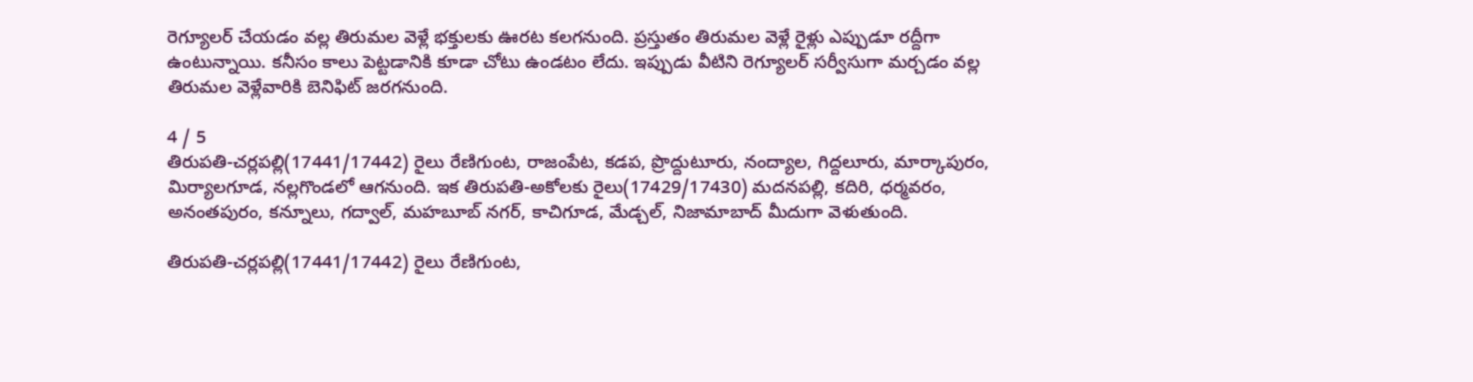రెగ్యూలర్ చేయడం వల్ల తిరుమల వెళ్లే భక్తులకు ఊరట కలగనుంది. ప్రస్తుతం తిరుమల వెళ్లే రైళ్లు ఎప్పుడూ రద్దీగా ఉంటున్నాయి. కనీసం కాలు పెట్టడానికి కూడా చోటు ఉండటం లేదు. ఇప్పుడు వీటిని రెగ్యూలర్ సర్వీసుగా మర్చడం వల్ల తిరుమల వెళ్లేవారికి బెనిఫిట్ జరగనుంది.

4 / 5
తిరుపతి-చర్లపల్లి(17441/17442) రైలు రేణిగుంట, రాజంపేట, కడప, ప్రొద్దుటూరు, నంద్యాల, గిద్దలూరు, మార్కాపురం, మిర్యాలగూడ, నల్లగొండలో ఆగనుంది. ఇక తిరుపతి-అకోలకు రైలు(17429/17430) మదనపల్లి, కదిరి, ధర్మవరం, అనంతపురం, కన్నూలు, గద్వాల్, మహబూబ్ నగర్, కాచిగూడ, మేడ్చల్, నిజామాబాద్ మీదుగా వెళుతుంది.

తిరుపతి-చర్లపల్లి(17441/17442) రైలు రేణిగుంట,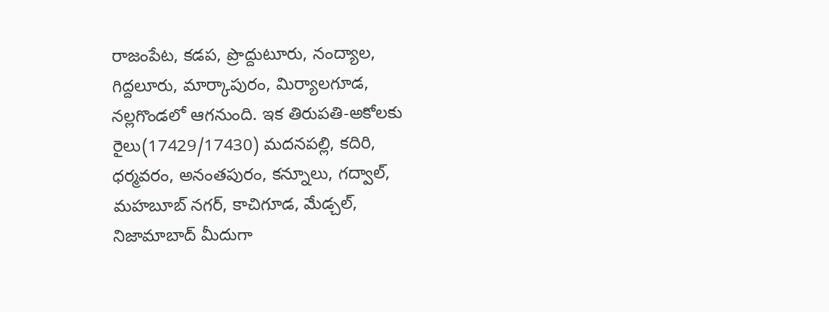రాజంపేట, కడప, ప్రొద్దుటూరు, నంద్యాల, గిద్దలూరు, మార్కాపురం, మిర్యాలగూడ, నల్లగొండలో ఆగనుంది. ఇక తిరుపతి-అకోలకు రైలు(17429/17430) మదనపల్లి, కదిరి, ధర్మవరం, అనంతపురం, కన్నూలు, గద్వాల్, మహబూబ్ నగర్, కాచిగూడ, మేడ్చల్, నిజామాబాద్ మీదుగా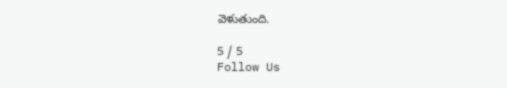వెళుతుంది.

5 / 5
Follow Us